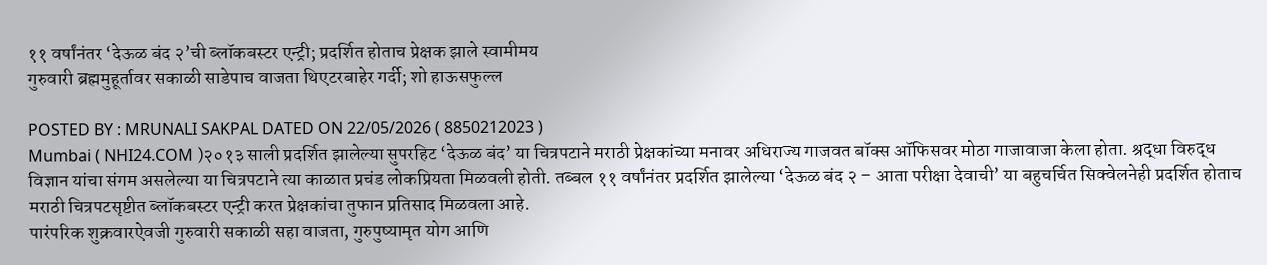११ वर्षांनंतर ‘देऊळ बंद २’ची ब्लॉकबस्टर एन्ट्री; प्रदर्शित होताच प्रेक्षक झाले स्वामीमय
गुरुवारी ब्रह्ममुहूर्तावर सकाळी साडेपाच वाजता थिएटरबाहेर गर्दी; शो हाऊसफुल्ल

POSTED BY : MRUNALI SAKPAL DATED ON 22/05/2026 ( 8850212023 )
Mumbai ( NHI24.COM )२०१३ साली प्रदर्शित झालेल्या सुपरहिट ‘देऊळ बंद’ या चित्रपटाने मराठी प्रेक्षकांच्या मनावर अधिराज्य गाजवत बॉक्स ऑफिसवर मोठा गाजावाजा केला होता. श्रद्धा विरुद्ध विज्ञान यांचा संगम असलेल्या या चित्रपटाने त्या काळात प्रचंड लोकप्रियता मिळवली होती. तब्बल ११ वर्षांनंतर प्रदर्शित झालेल्या ‘देऊळ बंद २ – आता परीक्षा देवाची’ या बहुचर्चित सिक्वेलनेही प्रदर्शित होताच मराठी चित्रपटसृष्टीत ब्लॉकबस्टर एन्ट्री करत प्रेक्षकांचा तुफान प्रतिसाद मिळवला आहे.
पारंपरिक शुक्रवारऐवजी गुरुवारी सकाळी सहा वाजता, गुरुपुष्यामृत योग आणि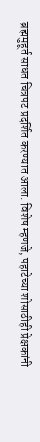ब्रह्ममुहूर्त साधत चित्रपट प्रदर्शित करण्यात आला. विशेष म्हणजे, पहाटेच्या शोसाठीही प्रेक्षकांनी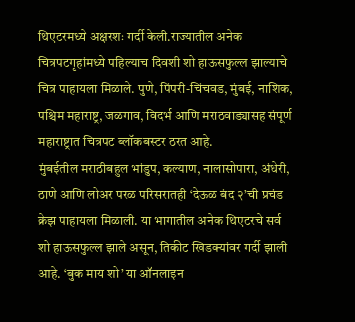थिएटरमध्ये अक्षरशः गर्दी केली.राज्यातील अनेक चित्रपटगृहांमध्ये पहिल्याच दिवशी शो हाऊसफुल्ल झाल्याचे चित्र पाहायला मिळाले. पुणे, पिंपरी-चिंचवड, मुंबई, नाशिक, पश्चिम महाराष्ट्र, जळगाव, विदर्भ आणि मराठवाड्यासह संपूर्ण महाराष्ट्रात चित्रपट ब्लॉकबस्टर ठरत आहे.
मुंबईतील मराठीबहुल भांडुप, कल्याण, नालासोपारा, अंधेरी, ठाणे आणि लोअर परळ परिसरातही ‘देऊळ बंद २’ची प्रचंड क्रेझ पाहायला मिळाली. या भागातील अनेक थिएटरचे सर्व शो हाऊसफुल्ल झाले असून, तिकीट खिडक्यांवर गर्दी झाली आहे. ‘बुक माय शो’ या ऑनलाइन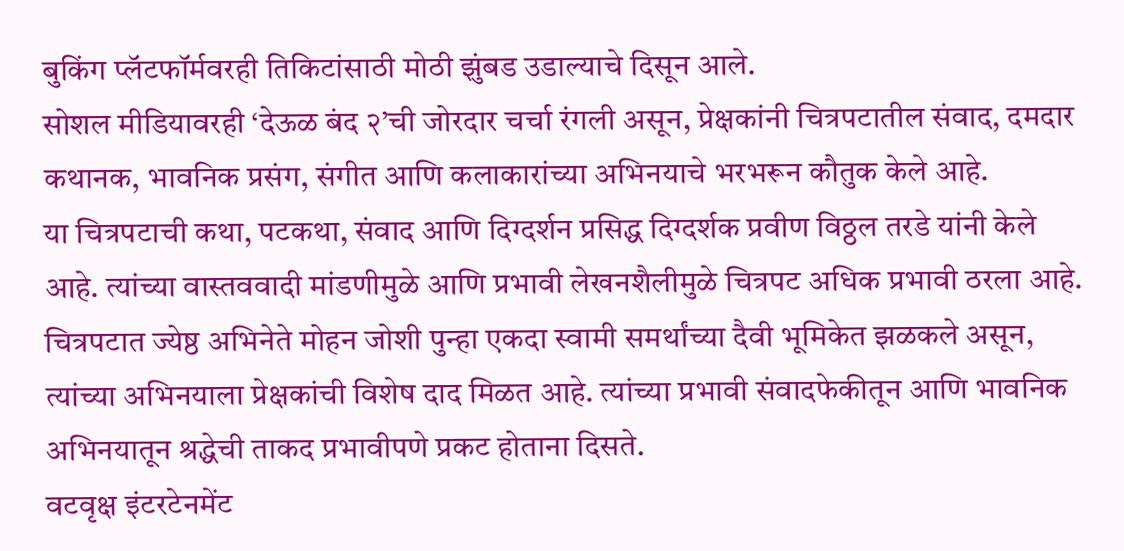बुकिंग प्लॅटफॉर्मवरही तिकिटांसाठी मोठी झुंबड उडाल्याचे दिसून आले.
सोशल मीडियावरही ‘देऊळ बंद २’ची जोरदार चर्चा रंगली असून, प्रेक्षकांनी चित्रपटातील संवाद, दमदार कथानक, भावनिक प्रसंग, संगीत आणि कलाकारांच्या अभिनयाचे भरभरून कौतुक केले आहे.
या चित्रपटाची कथा, पटकथा, संवाद आणि दिग्दर्शन प्रसिद्ध दिग्दर्शक प्रवीण विठ्ठल तरडे यांनी केले आहे. त्यांच्या वास्तववादी मांडणीमुळे आणि प्रभावी लेखनशैलीमुळे चित्रपट अधिक प्रभावी ठरला आहे. चित्रपटात ज्येष्ठ अभिनेते मोहन जोशी पुन्हा एकदा स्वामी समर्थांच्या दैवी भूमिकेत झळकले असून, त्यांच्या अभिनयाला प्रेक्षकांची विशेष दाद मिळत आहे. त्यांच्या प्रभावी संवादफेकीतून आणि भावनिक अभिनयातून श्रद्धेची ताकद प्रभावीपणे प्रकट होताना दिसते.
वटवृक्ष इंटरटेनमेंट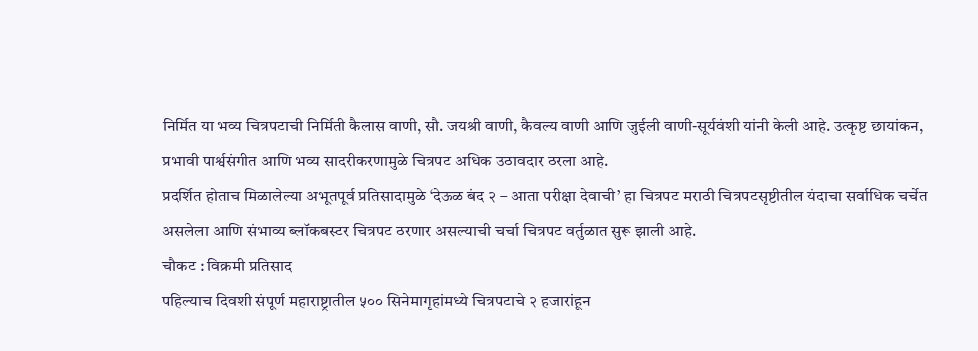निर्मित या भव्य चित्रपटाची निर्मिती कैलास वाणी, सौ. जयश्री वाणी, कैवल्य वाणी आणि जुईली वाणी-सूर्यवंशी यांनी केली आहे. उत्कृष्ट छायांकन, प्रभावी पार्श्वसंगीत आणि भव्य सादरीकरणामुळे चित्रपट अधिक उठावदार ठरला आहे.
प्रदर्शित होताच मिळालेल्या अभूतपूर्व प्रतिसादामुळे ‘देऊळ बंद २ – आता परीक्षा देवाची’ हा चित्रपट मराठी चित्रपटसृष्टीतील यंदाचा सर्वाधिक चर्चेत असलेला आणि संभाव्य ब्लॉकबस्टर चित्रपट ठरणार असल्याची चर्चा चित्रपट वर्तुळात सुरू झाली आहे.
चौकट : विक्रमी प्रतिसाद
पहिल्याच दिवशी संपूर्ण महाराष्ट्रातील ५०० सिनेमागृहांमध्ये चित्रपटाचे २ हजारांहून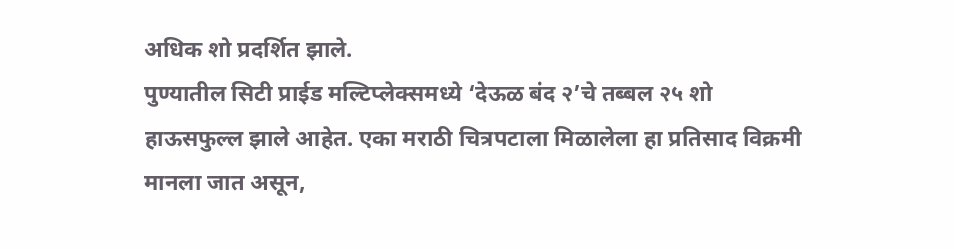अधिक शो प्रदर्शित झाले.
पुण्यातील सिटी प्राईड मल्टिप्लेक्समध्ये ‘देऊळ बंद २’चे तब्बल २५ शो हाऊसफुल्ल झाले आहेत. एका मराठी चित्रपटाला मिळालेला हा प्रतिसाद विक्रमी मानला जात असून,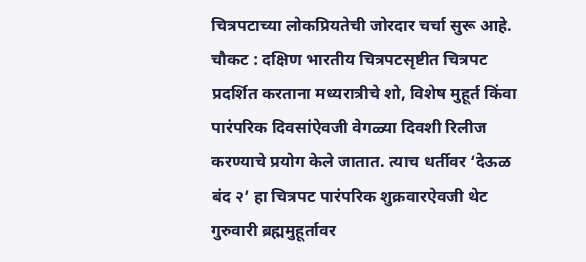चित्रपटाच्या लोकप्रियतेची जोरदार चर्चा सुरू आहे.
चौकट : दक्षिण भारतीय चित्रपटसृष्टीत चित्रपट प्रदर्शित करताना मध्यरात्रीचे शो, विशेष मुहूर्त किंवा पारंपरिक दिवसांऐवजी वेगळ्या दिवशी रिलीज करण्याचे प्रयोग केले जातात. त्याच धर्तीवर ‘देऊळ बंद २’ हा चित्रपट पारंपरिक शुक्रवारऐवजी थेट गुरुवारी ब्रह्ममुहूर्तावर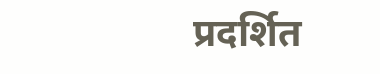प्रदर्शित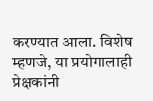करण्यात आला. विशेष म्हणजे, या प्रयोगालाही प्रेक्षकांनी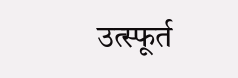उत्स्फूर्त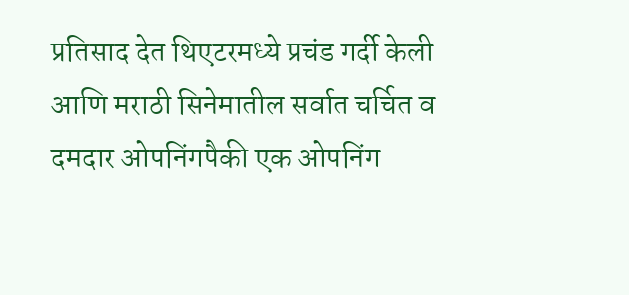प्रतिसाद देत थिएटरमध्ये प्रचंड गर्दी केली आणि मराठी सिनेमातील सर्वात चर्चित व दमदार ओपनिंगपैकी एक ओपनिंग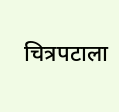चित्रपटाला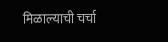मिळाल्याची चर्चा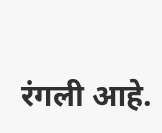रंगली आहे.